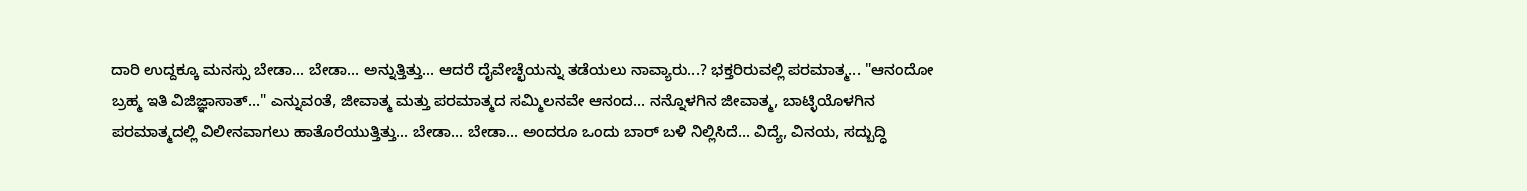ದಾರಿ ಉದ್ದಕ್ಕೂ ಮನಸ್ಸು ಬೇಡಾ... ಬೇಡಾ... ಅನ್ನುತ್ತಿತ್ತು... ಆದರೆ ದೈವೇಚ್ಛೆಯನ್ನು ತಡೆಯಲು ನಾವ್ಯಾರು...? ಭಕ್ತರಿರುವಲ್ಲಿ ಪರಮಾತ್ಮ... "ಆನಂದೋ ಬ್ರಹ್ಮ ಇತಿ ವಿಜಿಜ್ಞಾಸಾತ್..." ಎನ್ನುವಂತೆ, ಜೀವಾತ್ಮ ಮತ್ತು ಪರಮಾತ್ಮದ ಸಮ್ಮಿಲನವೇ ಆನಂದ... ನನ್ನೊಳಗಿನ ಜೀವಾತ್ಮ, ಬಾಟ್ಳಿಯೊಳಗಿನ ಪರಮಾತ್ಮದಲ್ಲಿ ವಿಲೀನವಾಗಲು ಹಾತೊರೆಯುತ್ತಿತ್ತು... ಬೇಡಾ... ಬೇಡಾ... ಅಂದರೂ ಒಂದು ಬಾರ್ ಬಳಿ ನಿಲ್ಲಿಸಿದೆ... ವಿದ್ಯೆ, ವಿನಯ, ಸದ್ಬುದ್ಧಿ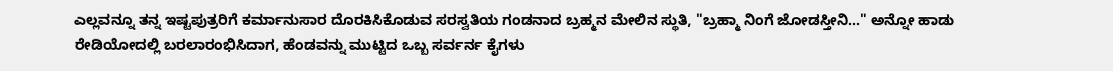ಎಲ್ಲವನ್ನೂ ತನ್ನ ಇಷ್ಟಪುತ್ರರಿಗೆ ಕರ್ಮಾನುಸಾರ ದೊರಕಿಸಿಕೊಡುವ ಸರಸ್ವತಿಯ ಗಂಡನಾದ ಬ್ರಹ್ಮನ ಮೇಲಿನ ಸ್ಥುತಿ, "ಬ್ರಹ್ಮಾ ನಿಂಗೆ ಜೋಡಸ್ತೀನಿ..." ಅನ್ನೋ ಹಾಡು ರೇಡಿಯೋದಲ್ಲಿ ಬರಲಾರಂಭಿಸಿದಾಗ, ಹೆಂಡವನ್ನು ಮುಟ್ಟಿದ ಒಬ್ಬ ಸರ್ವರ್ನ ಕೈಗಳು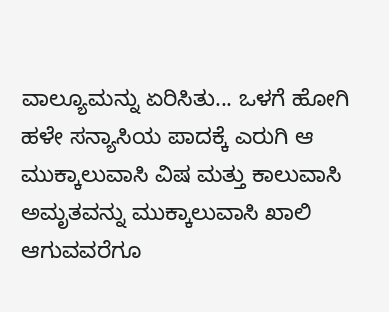ವಾಲ್ಯೂಮನ್ನು ಏರಿಸಿತು... ಒಳಗೆ ಹೋಗಿ ಹಳೇ ಸನ್ಯಾಸಿಯ ಪಾದಕ್ಕೆ ಎರುಗಿ ಆ ಮುಕ್ಕಾಲುವಾಸಿ ವಿಷ ಮತ್ತು ಕಾಲುವಾಸಿ ಅಮೃತವನ್ನು ಮುಕ್ಕಾಲುವಾಸಿ ಖಾಲಿ ಆಗುವವರೆಗೂ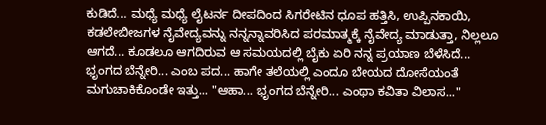ಕುಡಿದೆ... ಮಧ್ಯೆ ಮಧ್ಯೆ ಲೈಟರ್ನ ದೀಪದಿಂದ ಸಿಗರೇಟಿನ ಧೂಪ ಹತ್ತಿಸಿ, ಉಪ್ಪಿನಕಾಯಿ, ಕಡಲೇಬೀಜಗಳ ನೈವೇದ್ಯವನ್ನು ನನ್ನನ್ನಾವರಿಸಿದ ಪರಮಾತ್ಮಕ್ಕೆ ನೈವೇದ್ಯ ಮಾಡುತ್ತಾ, ನಿಲ್ಲಲೂ ಆಗದೆ... ಕೂಡಲೂ ಆಗದಿರುವ ಆ ಸಮಯದಲ್ಲಿ ಬೈಕು ಏರಿ ನನ್ನ ಪ್ರಯಾಣ ಬೆಳೆಸಿದೆ... ಭೃಂಗದ ಬೆನ್ನೇರಿ... ಎಂಬ ಪದ... ಹಾಗೇ ತಲೆಯಲ್ಲಿ ಎಂದೂ ಬೇಯದ ದೋಸೆಯಂತೆ ಮಗುಚಾಕಿಕೊಂಡೇ ಇತ್ತು... "ಆಹಾ... ಭೃಂಗದ ಬೆನ್ನೇರಿ... ಎಂಥಾ ಕವಿತಾ ವಿಲಾಸ..."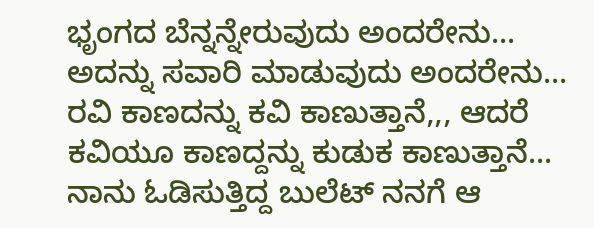ಭೃಂಗದ ಬೆನ್ನನ್ನೇರುವುದು ಅಂದರೇನು... ಅದನ್ನು ಸವಾರಿ ಮಾಡುವುದು ಅಂದರೇನು... ರವಿ ಕಾಣದನ್ನು ಕವಿ ಕಾಣುತ್ತಾನೆ,,, ಆದರೆ ಕವಿಯೂ ಕಾಣದ್ದನ್ನು ಕುಡುಕ ಕಾಣುತ್ತಾನೆ... ನಾನು ಓಡಿಸುತ್ತಿದ್ದ ಬುಲೆಟ್ ನನಗೆ ಆ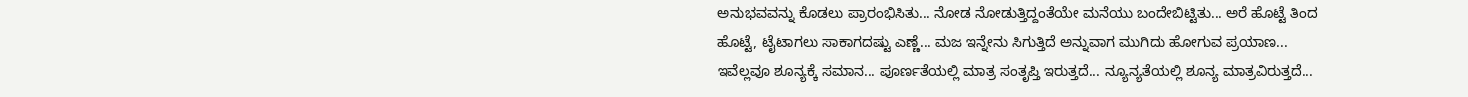ಅನುಭವವನ್ನು ಕೊಡಲು ಪ್ರಾರಂಭಿಸಿತು... ನೋಡ ನೋಡುತ್ತಿದ್ದಂತೆಯೇ ಮನೆಯು ಬಂದೇಬಿಟ್ಟಿತು... ಅರೆ ಹೊಟ್ಟೆ ತಿಂದ ಹೊಟ್ಟೆ, ಟೈಟಾಗಲು ಸಾಕಾಗದಷ್ಟು ಎಣ್ಣೆ... ಮಜ ಇನ್ನೇನು ಸಿಗುತ್ತಿದೆ ಅನ್ನುವಾಗ ಮುಗಿದು ಹೋಗುವ ಪ್ರಯಾಣ... ಇವೆಲ್ಲವೂ ಶೂನ್ಯಕ್ಕೆ ಸಮಾನ... ಪೂರ್ಣತೆಯಲ್ಲಿ ಮಾತ್ರ ಸಂತೃಪ್ತಿ ಇರುತ್ತದೆ... ನ್ಯೂನ್ಯತೆಯಲ್ಲಿ ಶೂನ್ಯ ಮಾತ್ರವಿರುತ್ತದೆ...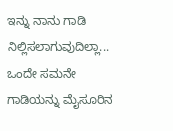ಇನ್ನು ನಾನು ಗಾಡಿ ನಿಲ್ಲಿಸಲಾಗುವುದಿಲ್ಲಾ... ಒಂದೇ ಸಮನೇ ಗಾಡಿಯನ್ನು ಮೈಸೂರಿನ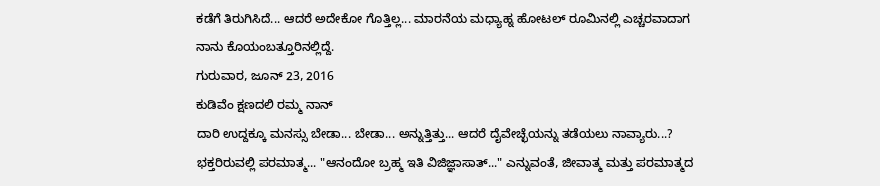ಕಡೆಗೆ ತಿರುಗಿಸಿದೆ... ಆದರೆ ಅದೇಕೋ ಗೊತ್ತಿಲ್ಲ... ಮಾರನೆಯ ಮಧ್ಯಾಹ್ನ ಹೋಟಲ್ ರೂಮಿನಲ್ಲಿ ಎಚ್ಚರವಾದಾಗ ನಾನು ಕೊಯಂಬತ್ತೂರಿನಲ್ಲಿದ್ದೆ.
ಗುರುವಾರ, ಜೂನ್ 23, 2016
ಕುಡಿವೆಂ ಕ್ಷಣದಲಿ ರಮ್ಮ ನಾನ್
ದಾರಿ ಉದ್ದಕ್ಕೂ ಮನಸ್ಸು ಬೇಡಾ... ಬೇಡಾ... ಅನ್ನುತ್ತಿತ್ತು... ಆದರೆ ದೈವೇಚ್ಛೆಯನ್ನು ತಡೆಯಲು ನಾವ್ಯಾರು...? ಭಕ್ತರಿರುವಲ್ಲಿ ಪರಮಾತ್ಮ... "ಆನಂದೋ ಬ್ರಹ್ಮ ಇತಿ ವಿಜಿಜ್ಞಾಸಾತ್..." ಎನ್ನುವಂತೆ, ಜೀವಾತ್ಮ ಮತ್ತು ಪರಮಾತ್ಮದ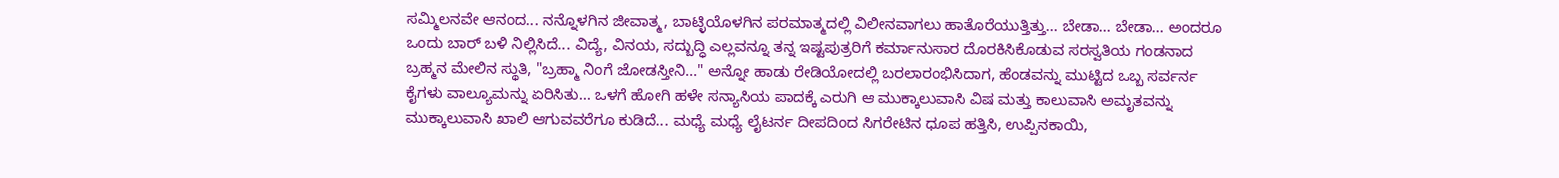ಸಮ್ಮಿಲನವೇ ಆನಂದ... ನನ್ನೊಳಗಿನ ಜೀವಾತ್ಮ, ಬಾಟ್ಳಿಯೊಳಗಿನ ಪರಮಾತ್ಮದಲ್ಲಿ ವಿಲೀನವಾಗಲು ಹಾತೊರೆಯುತ್ತಿತ್ತು... ಬೇಡಾ... ಬೇಡಾ... ಅಂದರೂ ಒಂದು ಬಾರ್ ಬಳಿ ನಿಲ್ಲಿಸಿದೆ... ವಿದ್ಯೆ, ವಿನಯ, ಸದ್ಬುದ್ಧಿ ಎಲ್ಲವನ್ನೂ ತನ್ನ ಇಷ್ಟಪುತ್ರರಿಗೆ ಕರ್ಮಾನುಸಾರ ದೊರಕಿಸಿಕೊಡುವ ಸರಸ್ವತಿಯ ಗಂಡನಾದ ಬ್ರಹ್ಮನ ಮೇಲಿನ ಸ್ಥುತಿ, "ಬ್ರಹ್ಮಾ ನಿಂಗೆ ಜೋಡಸ್ತೀನಿ..." ಅನ್ನೋ ಹಾಡು ರೇಡಿಯೋದಲ್ಲಿ ಬರಲಾರಂಭಿಸಿದಾಗ, ಹೆಂಡವನ್ನು ಮುಟ್ಟಿದ ಒಬ್ಬ ಸರ್ವರ್ನ ಕೈಗಳು ವಾಲ್ಯೂಮನ್ನು ಏರಿಸಿತು... ಒಳಗೆ ಹೋಗಿ ಹಳೇ ಸನ್ಯಾಸಿಯ ಪಾದಕ್ಕೆ ಎರುಗಿ ಆ ಮುಕ್ಕಾಲುವಾಸಿ ವಿಷ ಮತ್ತು ಕಾಲುವಾಸಿ ಅಮೃತವನ್ನು ಮುಕ್ಕಾಲುವಾಸಿ ಖಾಲಿ ಆಗುವವರೆಗೂ ಕುಡಿದೆ... ಮಧ್ಯೆ ಮಧ್ಯೆ ಲೈಟರ್ನ ದೀಪದಿಂದ ಸಿಗರೇಟಿನ ಧೂಪ ಹತ್ತಿಸಿ, ಉಪ್ಪಿನಕಾಯಿ,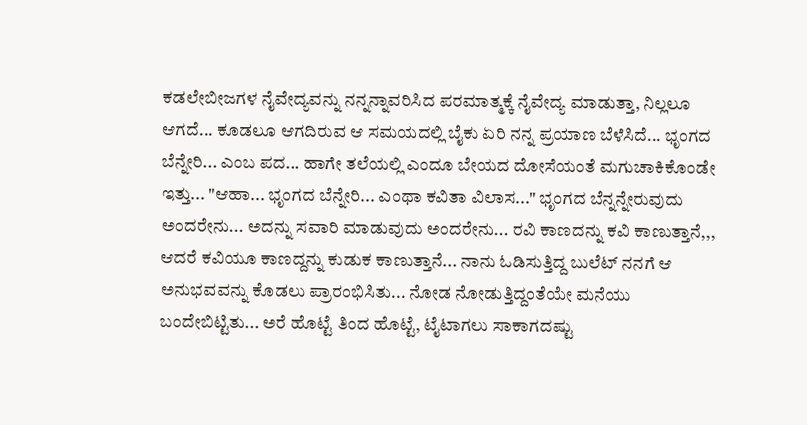ಕಡಲೇಬೀಜಗಳ ನೈವೇದ್ಯವನ್ನು ನನ್ನನ್ನಾವರಿಸಿದ ಪರಮಾತ್ಮಕ್ಕೆ ನೈವೇದ್ಯ ಮಾಡುತ್ತಾ, ನಿಲ್ಲಲೂ ಆಗದೆ... ಕೂಡಲೂ ಆಗದಿರುವ ಆ ಸಮಯದಲ್ಲಿ ಬೈಕು ಏರಿ ನನ್ನ ಪ್ರಯಾಣ ಬೆಳೆಸಿದೆ... ಭೃಂಗದ ಬೆನ್ನೇರಿ... ಎಂಬ ಪದ... ಹಾಗೇ ತಲೆಯಲ್ಲಿ ಎಂದೂ ಬೇಯದ ದೋಸೆಯಂತೆ ಮಗುಚಾಕಿಕೊಂಡೇ ಇತ್ತು... "ಆಹಾ... ಭೃಂಗದ ಬೆನ್ನೇರಿ... ಎಂಥಾ ಕವಿತಾ ವಿಲಾಸ..." ಭೃಂಗದ ಬೆನ್ನನ್ನೇರುವುದು ಅಂದರೇನು... ಅದನ್ನು ಸವಾರಿ ಮಾಡುವುದು ಅಂದರೇನು... ರವಿ ಕಾಣದನ್ನು ಕವಿ ಕಾಣುತ್ತಾನೆ,,, ಆದರೆ ಕವಿಯೂ ಕಾಣದ್ದನ್ನು ಕುಡುಕ ಕಾಣುತ್ತಾನೆ... ನಾನು ಓಡಿಸುತ್ತಿದ್ದ ಬುಲೆಟ್ ನನಗೆ ಆ ಅನುಭವವನ್ನು ಕೊಡಲು ಪ್ರಾರಂಭಿಸಿತು... ನೋಡ ನೋಡುತ್ತಿದ್ದಂತೆಯೇ ಮನೆಯು ಬಂದೇಬಿಟ್ಟಿತು... ಅರೆ ಹೊಟ್ಟೆ ತಿಂದ ಹೊಟ್ಟೆ, ಟೈಟಾಗಲು ಸಾಕಾಗದಷ್ಟು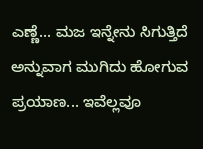ಎಣ್ಣೆ... ಮಜ ಇನ್ನೇನು ಸಿಗುತ್ತಿದೆ ಅನ್ನುವಾಗ ಮುಗಿದು ಹೋಗುವ ಪ್ರಯಾಣ... ಇವೆಲ್ಲವೂ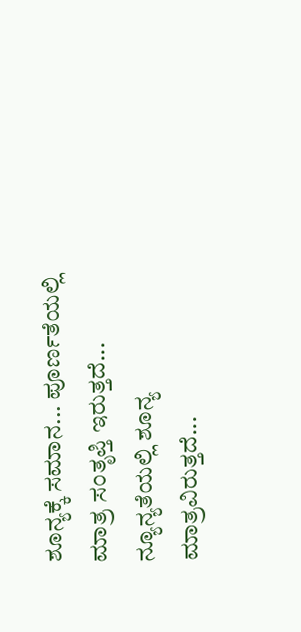ಶೂನ್ಯಕ್ಕೆ ಸಮಾನ... ಪೂರ್ಣತೆಯಲ್ಲಿ ಮಾತ್ರ ಸಂತೃಪ್ತಿ ಇರುತ್ತದೆ... ನ್ಯೂನ್ಯತೆಯಲ್ಲಿ ಶೂನ್ಯ ಮಾತ್ರವಿರುತ್ತದೆ...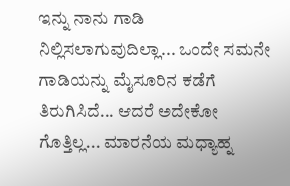ಇನ್ನು ನಾನು ಗಾಡಿ ನಿಲ್ಲಿಸಲಾಗುವುದಿಲ್ಲಾ... ಒಂದೇ ಸಮನೇ ಗಾಡಿಯನ್ನು ಮೈಸೂರಿನ ಕಡೆಗೆ ತಿರುಗಿಸಿದೆ... ಆದರೆ ಅದೇಕೋ ಗೊತ್ತಿಲ್ಲ... ಮಾರನೆಯ ಮಧ್ಯಾಹ್ನ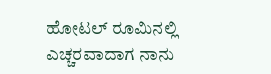ಹೋಟಲ್ ರೂಮಿನಲ್ಲಿ ಎಚ್ಚರವಾದಾಗ ನಾನು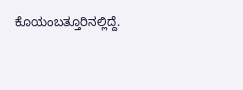ಕೊಯಂಬತ್ತೂರಿನಲ್ಲಿದ್ದೆ.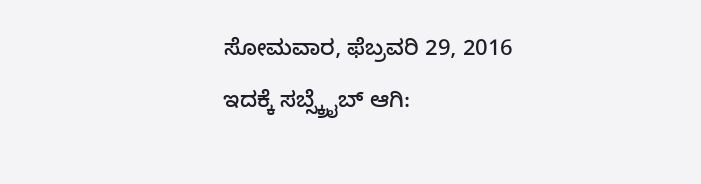ಸೋಮವಾರ, ಫೆಬ್ರವರಿ 29, 2016
ಇದಕ್ಕೆ ಸಬ್ಸ್ಕ್ರೈಬ್ ಆಗಿ: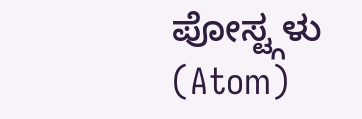ಪೋಸ್ಟ್ಗಳು (Atom)